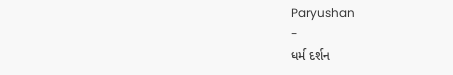Paryushan
-
ધર્મ દર્શન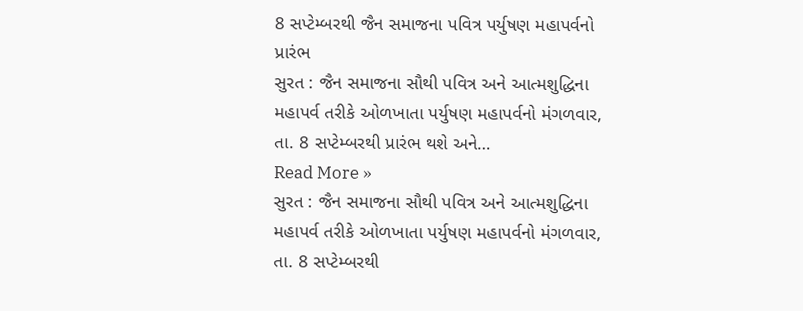8 સપ્ટેમ્બરથી જૈન સમાજના પવિત્ર પર્યુષણ મહાપર્વનો પ્રારંભ
સુરત : જૈન સમાજના સૌથી પવિત્ર અને આત્મશુદ્ધિના મહાપર્વ તરીકે ઓળખાતા પર્યુષણ મહાપર્વનો મંગળવાર, તા. 8 સપ્ટેમ્બરથી પ્રારંભ થશે અને…
Read More »
સુરત : જૈન સમાજના સૌથી પવિત્ર અને આત્મશુદ્ધિના મહાપર્વ તરીકે ઓળખાતા પર્યુષણ મહાપર્વનો મંગળવાર, તા. 8 સપ્ટેમ્બરથી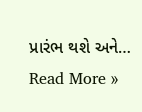પ્રારંભ થશે અને…
Read More »